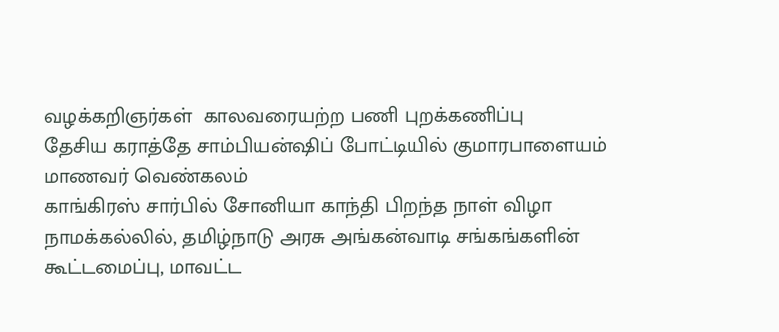வழக்கறிஞர்கள்  காலவரையற்ற பணி புறக்கணிப்பு
தேசிய கராத்தே சாம்பியன்ஷிப் போட்டியில் குமாரபாளையம் மாணவர் வெண்கலம்
காங்கிரஸ் சார்பில் சோனியா காந்தி பிறந்த நாள் விழா
நாமக்கல்லில், தமிழ்நாடு அரசு அங்கன்வாடி சங்கங்களின் கூட்டமைப்பு, மாவட்ட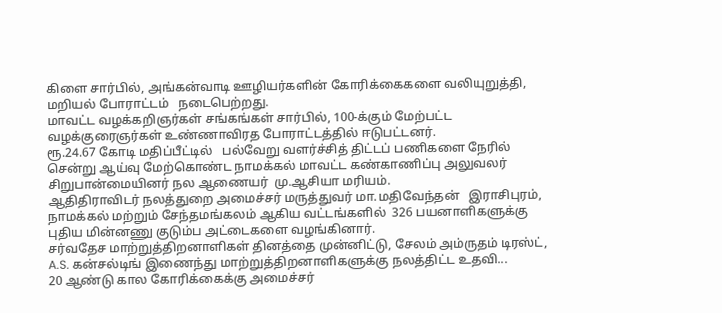கிளை சார்பில், அங்கன்வாடி ஊழியர்களின் கோரிக்கைகளை வலியுறுத்தி, மறியல் போராட்டம்   நடைபெற்றது.
மாவட்ட வழக்கறிஞர்கள் சங்கங்கள் சார்பில், 100-க்கும் மேற்பட்ட வழக்குரைஞர்கள் உண்ணாவிரத போராட்டத்தில் ஈடுபட்டனர்.
ரூ.24.67 கோடி மதிப்பீட்டில்   பல்வேறு வளர்ச்சித் திட்டப் பணிகளை நேரில் சென்று ஆய்வு மேற்கொண்ட நாமக்கல் மாவட்ட கண்காணிப்பு அலுவலர் சிறுபான்மையினர் நல ஆணையர்  மு.ஆசியா மரியம்.
ஆதிதிராவிடர் நலத்துறை அமைச்சர் மருத்துவர் மா.மதிவேந்தன்   இராசிபுரம், நாமக்கல் மற்றும் சேந்தமங்கலம் ஆகிய வட்டங்களில்  326 பயனாளிகளுக்கு புதிய மின்னணு குடும்ப அட்டைகளை வழங்கினார்.
சர்வதேச மாற்றுத்திறனாளிகள் தினத்தை முன்னிட்டு, சேலம் அம்ருதம் டிரஸ்ட், A.S. கன்சல்டிங் இணைந்து மாற்றுத்திறனாளிகளுக்கு நலத்திட்ட உதவி...
20 ஆண்டு கால கோரிக்கைக்கு அமைச்சர்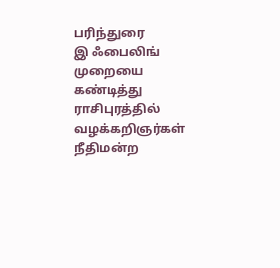பரிந்துரை
இ ஃபைலிங் முறையை கண்டித்து ராசிபுரத்தில் வழக்கறிஞர்கள் நீதிமன்ற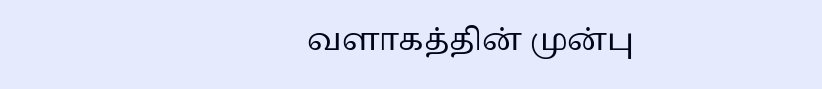வளாகத்தின் முன்பு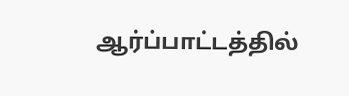ஆர்ப்பாட்டத்தில்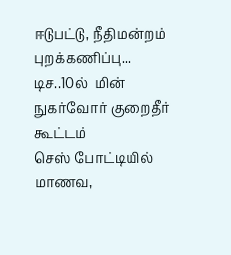ஈடுபட்டு, நீதிமன்றம் புறக்கணிப்பு...
டிச..10ல்  மின் நுகர்வோர் குறைதீர் கூட்டம்
செஸ் போட்டியில் மாணவ,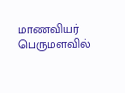மாணவியர் பெருமளவில்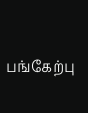பங்கேற்பு